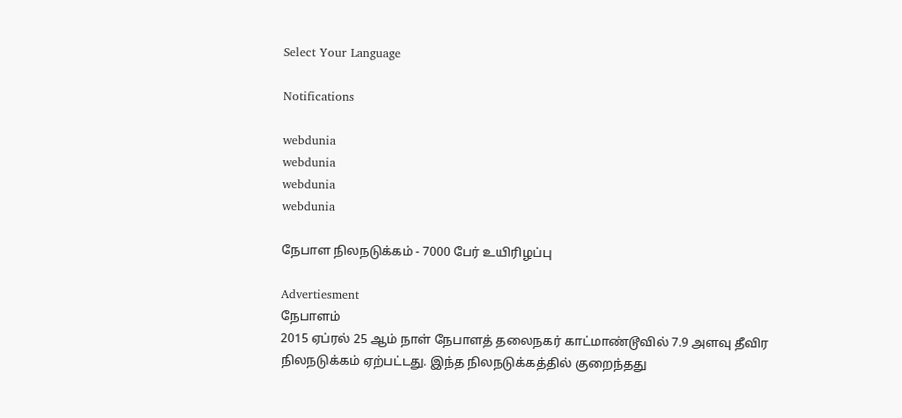Select Your Language

Notifications

webdunia
webdunia
webdunia
webdunia

நேபாள நிலநடுக்கம் - 7000 பேர் உயிரிழப்பு

Advertiesment
நேபாளம்
2015 ஏப்ரல் 25 ஆம் நாள் நேபாளத் தலைநகர் காட்மாண்டூவில் 7.9 அளவு தீவிர நிலநடுக்கம் ஏற்பட்டது. இந்த நிலநடுக்கத்தில் குறைந்தது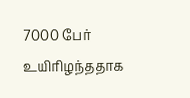7000 பேர் உயிரிழந்ததாக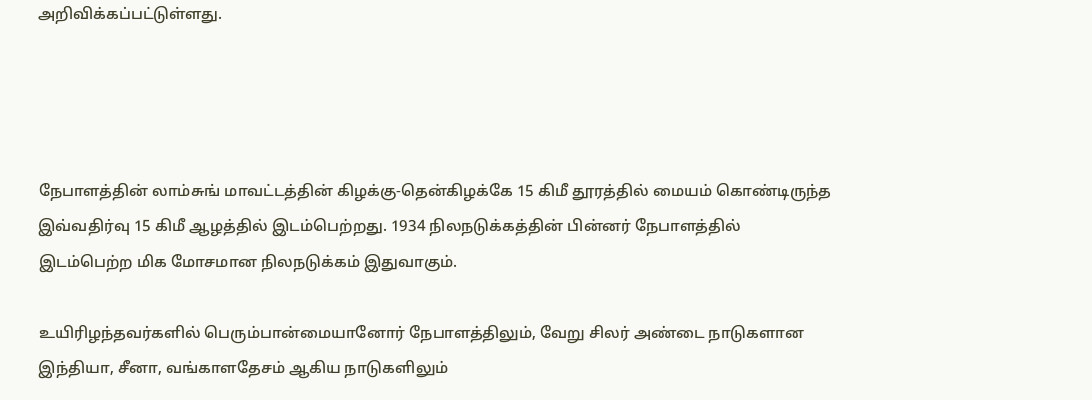அறிவிக்கப்பட்டுள்ளது.




நேபாளத்தின் லாம்சுங் மாவட்டத்தின் கிழக்கு-தென்கிழக்கே 15 கிமீ தூரத்தில் மையம் கொண்டிருந்த இவ்வதிர்வு 15 கிமீ ஆழத்தில் இடம்பெற்றது. 1934 நிலநடுக்கத்தின் பின்னர் நேபாளத்தில் இடம்பெற்ற மிக மோசமான நிலநடுக்கம் இதுவாகும்.

உயிரிழந்தவர்களில் பெரும்பான்மையானோர் நேபாளத்திலும், வேறு சிலர் அண்டை நாடுகளான இந்தியா, சீனா, வங்காளதேசம் ஆகிய நாடுகளிலும்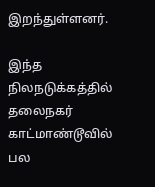இறந்துள்ளனர்.

இந்த நிலநடுக்கத்தில் தலைநகர் காட்மாண்டூவில் பல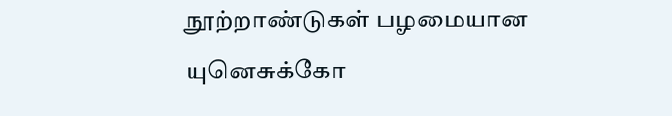நூற்றாண்டுகள் பழமையான யுனெசுக்கோ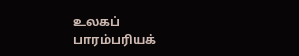உலகப் பாரம்பரியக்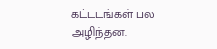கட்டடங்கள் பல அழிந்தன.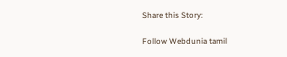Share this Story:

Follow Webdunia tamil